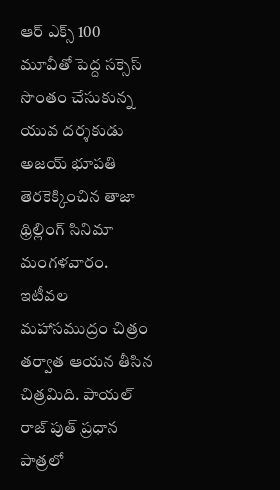ఆర్ ఎక్స్ 100 మూవీతో పెద్ద సక్సెస్ సొంతం చేసుకున్న యువ దర్శకుడు అజయ్ భూపతి తెరకెక్కించిన తాజా థ్రిల్లింగ్ సినిమా మంగళవారం. ఇటీవల మహాసముద్రం చిత్రం తర్వాత ఆయన తీసిన చిత్రమిది. పాయల్ రాజ్ పుత్ ప్రధాన పాత్రలో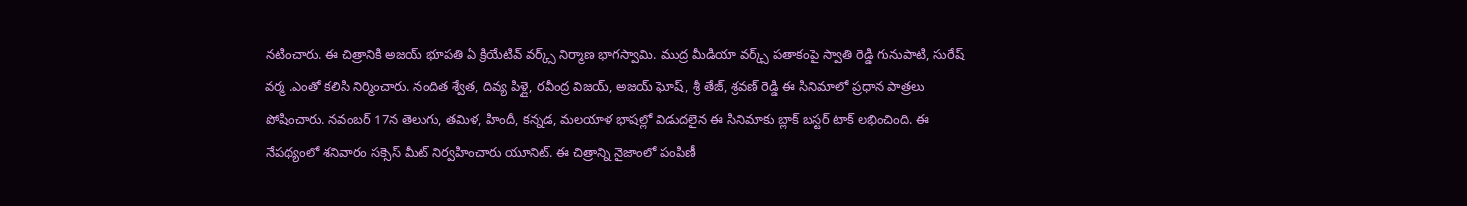నటించారు. ఈ చిత్రానికి అజయ్ భూపతి ఏ క్రియేటివ్ వర్క్స్ నిర్మాణ భాగస్వామి. ముద్ర మీడియా వర్క్స్ పతాకంపై స్వాతి రెడ్డి గునుపాటి, సురేష్ వర్మ .ఎంతో కలిసి నిర్మించారు. నందిత శ్వేత, దివ్య పిళ్లై, రవీంద్ర విజయ్, అజయ్ ఘోష్, శ్రీ తేజ్, శ్రవణ్ రెడ్డి ఈ సినిమాలో ప్రధాన పాత్రలు పోషించారు. నవంబర్ 17న తెలుగు, తమిళ, హిందీ, కన్నడ, మలయాళ భాషల్లో విడుదలైన ఈ సినిమాకు బ్లాక్ బస్టర్ టాక్ లభించింది. ఈ నేపథ్యంలో శనివారం సక్సెస్ మీట్ నిర్వహించారు యూనిట్. ఈ చిత్రాన్ని నైజాంలో పంపిణీ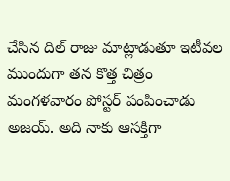చేసిన దిల్ రాజు మాట్లాడుతూ ఇటీవల ముందుగా తన కొత్త చిత్రం మంగళవారం పోస్టర్ పంపించాడు అజయ్. అది నాకు ఆసక్తిగా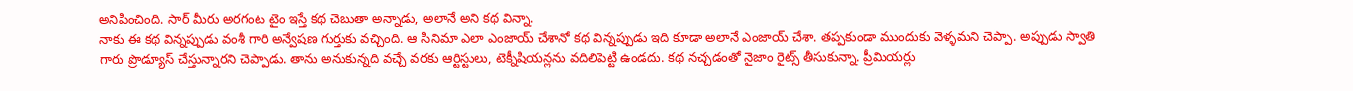అనిపించింది. సార్ మీరు అరగంట టైం ఇస్తే కథ చెబుతా అన్నాడు, అలానే అని కథ విన్నా.
నాకు ఈ కథ విన్నప్పుడు వంశీ గారి అన్వేషణ గుర్తుకు వచ్చింది. ఆ సినిమా ఎలా ఎంజాయ్ చేశానో కథ విన్నప్పుడు ఇది కూడా అలానే ఎంజాయ్ చేశా. తప్పకుండా ముందుకు వెళ్ళమని చెప్పా. అప్పుడు స్వాతి గారు ప్రొడ్యూస్ చేస్తున్నారని చెప్పాడు. తాను అనుకున్నది వచ్చే వరకు ఆర్టిస్టులు, టెక్నీషియన్లను వదిలిపెట్టి ఉండదు. కథ నచ్చడంతో నైజాం రైట్స్ తీసుకున్నా. ప్రీమియర్లు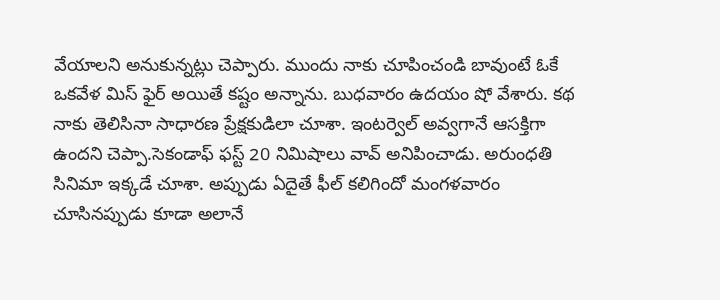వేయాలని అనుకున్నట్లు చెప్పారు. ముందు నాకు చూపించండి బావుంటే ఓకే ఒకవేళ మిస్ ఫైర్ అయితే కష్టం అన్నాను. బుధవారం ఉదయం షో వేశారు. కథ నాకు తెలిసినా సాధారణ ప్రేక్షకుడిలా చూశా. ఇంటర్వెల్ అవ్వగానే ఆసక్తిగా ఉందని చెప్పా.సెకండాఫ్ ఫస్ట్ 20 నిమిషాలు వావ్ అనిపించాడు. అరుంధతి సినిమా ఇక్కడే చూశా. అప్పుడు ఏదైతే ఫీల్ కలిగిందో మంగళవారం చూసినప్పుడు కూడా అలానే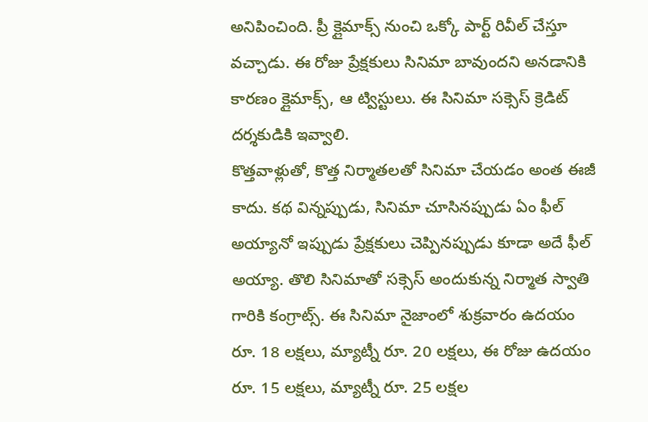అనిపించింది. ప్రీ క్లైమాక్స్ నుంచి ఒక్కో పార్ట్ రివీల్ చేస్తూ వచ్చాడు. ఈ రోజు ప్రేక్షకులు సినిమా బావుందని అనడానికి కారణం క్లైమాక్స్, ఆ ట్విస్టులు. ఈ సినిమా సక్సెస్ క్రెడిట్ దర్శకుడికి ఇవ్వాలి.
కొత్తవాళ్లుతో, కొత్త నిర్మాతలతో సినిమా చేయడం అంత ఈజీ కాదు. కథ విన్నప్పుడు, సినిమా చూసినప్పుడు ఏం ఫీల్ అయ్యానో ఇప్పుడు ప్రేక్షకులు చెప్పినప్పుడు కూడా అదే ఫీల్ అయ్యా. తొలి సినిమాతో సక్సెస్ అందుకున్న నిర్మాత స్వాతి గారికి కంగ్రాట్స్. ఈ సినిమా నైజాంలో శుక్రవారం ఉదయం రూ. 18 లక్షలు, మ్యాట్నీ రూ. 20 లక్షలు, ఈ రోజు ఉదయం రూ. 15 లక్షలు, మ్యాట్నీ రూ. 25 లక్షల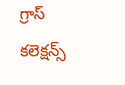గ్రాస్ కలెక్షన్స్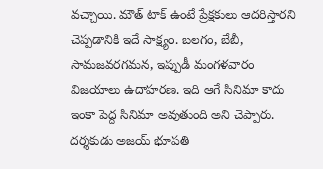వచ్చాయి. మౌత్ టాక్ ఉంటే ప్రేక్షకులు ఆదరిస్తారని చెప్పడానికి ఇదే సాక్ష్యం. బలగం, బేబీ, సామజవరగమన, ఇప్పుడీ మంగళవారం విజయాలు ఉదాహరణ. ఇది ఆగే సినిమా కాదు ఇంకా పెద్ద సినిమా అవుతుంది అని చెప్పారు. దర్శకుడు అజయ్ భూపతి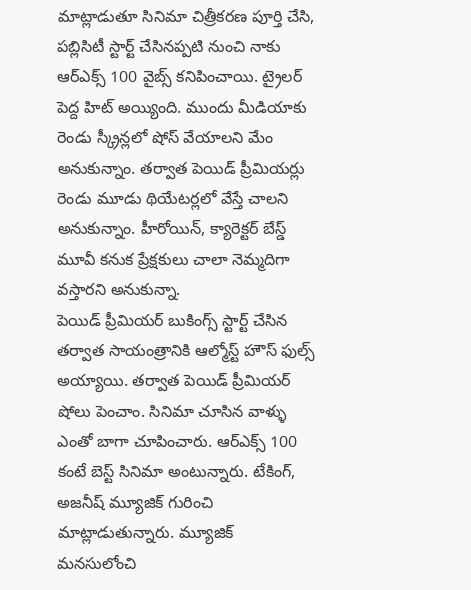మాట్లాడుతూ సినిమా చిత్రీకరణ పూర్తి చేసి, పబ్లిసిటీ స్టార్ట్ చేసినప్పటి నుంచి నాకు ఆర్ఎక్స్ 100 వైబ్స్ కనిపించాయి. ట్రైలర్ పెద్ద హిట్ అయ్యింది. ముందు మీడియాకు రెండు స్క్రీన్లలో షోస్ వేయాలని మేం అనుకున్నాం. తర్వాత పెయిడ్ ప్రీమియర్లు రెండు మూడు థియేటర్లలో వేస్తే చాలని అనుకున్నాం. హీరోయిన్, క్యారెక్టర్ బేస్డ్ మూవీ కనుక ప్రేక్షకులు చాలా నెమ్మదిగా వస్తారని అనుకున్నా.
పెయిడ్ ప్రీమియర్ బుకింగ్స్ స్టార్ట్ చేసిన తర్వాత సాయంత్రానికి ఆల్మోస్ట్ హౌస్ ఫుల్స్ అయ్యాయి. తర్వాత పెయిడ్ ప్రీమియర్ షోలు పెంచాం. సినిమా చూసిన వాళ్ళు ఎంతో బాగా చూపించారు. ఆర్ఎక్స్ 100 కంటే బెస్ట్ సినిమా అంటున్నారు. టేకింగ్, అజనీష్ మ్యూజిక్ గురించి మాట్లాడుతున్నారు. మ్యూజిక్ మనసులోంచి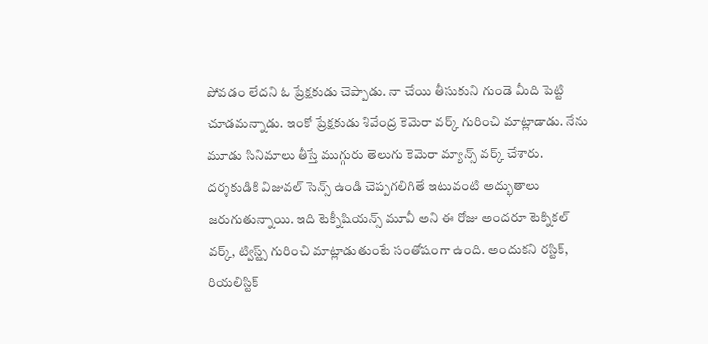పోవడం లేదని ఓ ప్రేక్షకుడు చెప్పాడు. నా చేయి తీసుకుని గుండె మీది పెట్టి చూడమన్నాడు. ఇంకో ప్రేక్షకుడు శివేంద్ర కెమెరా వర్క్ గురించి మాట్లాడాడు. నేను మూడు సినిమాలు తీస్తే ముగ్గురు తెలుగు కెమెరా మ్యాన్స్ వర్క్ చేశారు. దర్శకుడికి విజువల్ సెన్స్ ఉండి చెప్పగలిగితే ఇటువంటి అద్భుతాలు జరుగుతున్నాయి. ఇది టెక్నీషియన్స్ మూవీ అని ఈ రోజు అందరూ టెక్నికల్ వర్క్, ట్విస్ట్స్ గురించి మాట్లాడుతుంటే సంతోషంగా ఉంది. అందుకని రస్టిక్, రియలిస్టిక్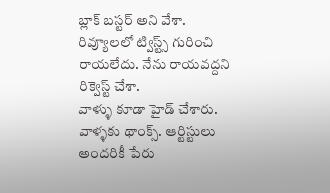బ్లాక్ బస్టర్ అని వేశా. రివ్యూలలో ట్విస్ట్స్ గురించి రాయలేదు. నేను రాయవద్దని రిక్వెస్ట్ చేశా.
వాళ్ళు కూడా హైడ్ చేశారు. వాళ్ళకు థాంక్స్. ఆర్టిస్టులు అందరికీ పేరు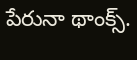పేరునా థాంక్స్.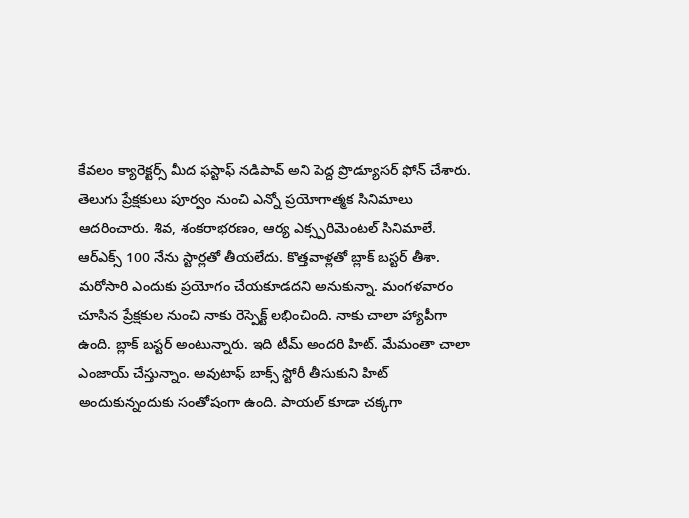కేవలం క్యారెక్టర్స్ మీద ఫస్టాఫ్ నడిపావ్ అని పెద్ద ప్రొడ్యూసర్ ఫోన్ చేశారు. తెలుగు ప్రేక్షకులు పూర్వం నుంచి ఎన్నో ప్రయోగాత్మక సినిమాలు ఆదరించారు. శివ, శంకరాభరణం, ఆర్య ఎక్స్పరిమెంటల్ సినిమాలే. ఆర్ఎక్స్ 100 నేను స్టార్లతో తీయలేదు. కొత్తవాళ్లతో బ్లాక్ బస్టర్ తీశా. మరోసారి ఎందుకు ప్రయోగం చేయకూడదని అనుకున్నా. మంగళవారం చూసిన ప్రేక్షకుల నుంచి నాకు రెస్పెక్ట్ లభించింది. నాకు చాలా హ్యాపీగా ఉంది. బ్లాక్ బస్టర్ అంటున్నారు. ఇది టీమ్ అందరి హిట్. మేమంతా చాలా ఎంజాయ్ చేస్తున్నాం. అవుటాఫ్ బాక్స్ స్టోరీ తీసుకుని హిట్ అందుకున్నందుకు సంతోషంగా ఉంది. పాయల్ కూడా చక్కగా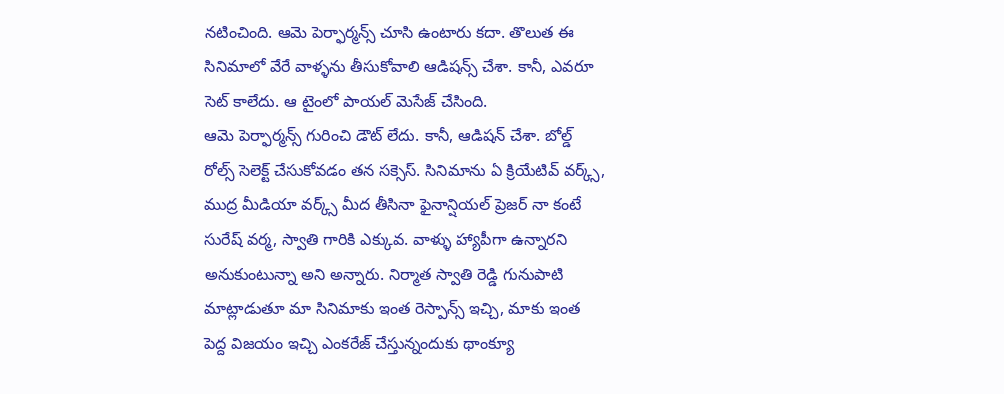నటించింది. ఆమె పెర్ఫార్మన్స్ చూసి ఉంటారు కదా. తొలుత ఈ సినిమాలో వేరే వాళ్ళను తీసుకోవాలి ఆడిషన్స్ చేశా. కానీ, ఎవరూ సెట్ కాలేదు. ఆ టైంలో పాయల్ మెసేజ్ చేసింది.
ఆమె పెర్ఫార్మన్స్ గురించి డౌట్ లేదు. కానీ, ఆడిషన్ చేశా. బోల్డ్ రోల్స్ సెలెక్ట్ చేసుకోవడం తన సక్సెస్. సినిమాను ఏ క్రియేటివ్ వర్క్స్, ముద్ర మీడియా వర్క్స్ మీద తీసినా ఫైనాన్షియల్ ప్రెజర్ నా కంటే సురేష్ వర్మ, స్వాతి గారికి ఎక్కువ. వాళ్ళు హ్యాపీగా ఉన్నారని అనుకుంటున్నా అని అన్నారు. నిర్మాత స్వాతి రెడ్డి గునుపాటి మాట్లాడుతూ మా సినిమాకు ఇంత రెస్పాన్స్ ఇచ్చి, మాకు ఇంత పెద్ద విజయం ఇచ్చి ఎంకరేజ్ చేస్తున్నందుకు థాంక్యూ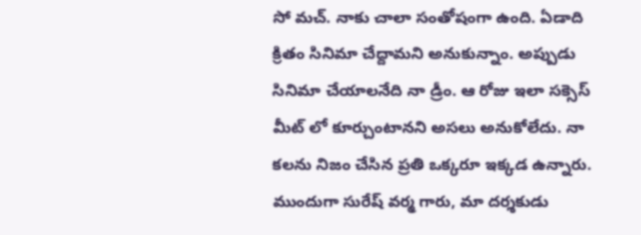సో మచ్. నాకు చాలా సంతోషంగా ఉంది. ఏడాది క్రితం సినిమా చేద్దామని అనుకున్నాం. అప్పుడు సినిమా చేయాలనేది నా డ్రీం. ఆ రోజు ఇలా సక్సెస్ మీట్ లో కూర్చుంటానని అసలు అనుకోలేదు. నా కలను నిజం చేసిన ప్రతి ఒక్కరూ ఇక్కడ ఉన్నారు. ముందుగా సురేష్ వర్మ గారు, మా దర్శకుడు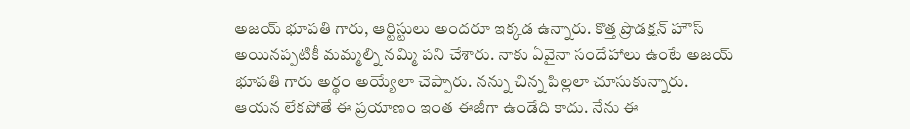అజయ్ భూపతి గారు, ఆర్టిస్టులు అందరూ ఇక్కడ ఉన్నారు. కొత్త ప్రొడక్షన్ హౌస్ అయినప్పటికీ మమ్మల్ని నమ్మి పని చేశారు. నాకు ఏవైనా సందేహాలు ఉంటే అజయ్ భూపతి గారు అర్థం అయ్యేలా చెప్పారు. నన్ను చిన్న పిల్లలా చూసుకున్నారు.
ఆయన లేకపోతే ఈ ప్రయాణం ఇంత ఈజీగా ఉండేది కాదు. నేను ఈ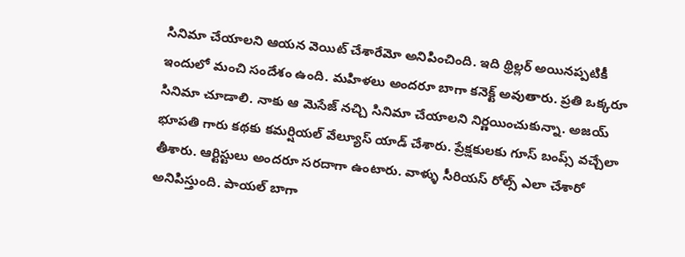సినిమా చేయాలని ఆయన వెయిట్ చేశారేమో అనిపించింది. ఇది థ్రిల్లర్ అయినప్పటికీ ఇందులో మంచి సందేశం ఉంది. మహిళలు అందరూ బాగా కనెక్ట్ అవుతారు. ప్రతి ఒక్కరూ సినిమా చూడాలి. నాకు ఆ మెసేజ్ నచ్చి సినిమా చేయాలని నిర్ణయించుకున్నా. అజయ్ భూపతి గారు కథకు కమర్షియల్ వేల్యూస్ యాడ్ చేశారు. ప్రేక్షకులకు గూస్ బంప్స్ వచ్చేలా తీశారు. ఆర్టిస్టులు అందరూ సరదాగా ఉంటారు. వాళ్ళు సీరియస్ రోల్స్ ఎలా చేశారో అనిపిస్తుంది. పాయల్ బాగా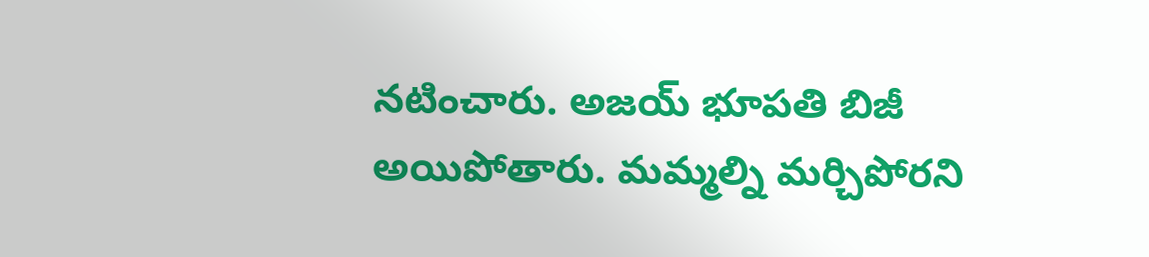నటించారు. అజయ్ భూపతి బిజీ అయిపోతారు. మమ్మల్ని మర్చిపోరని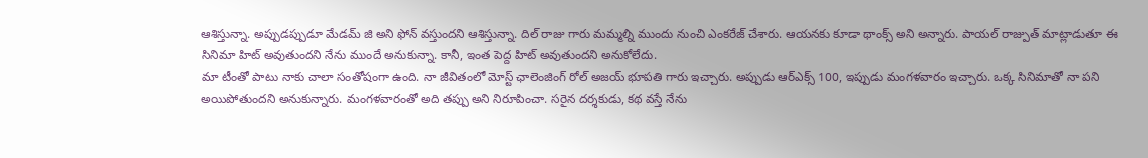ఆశిస్తున్నా. అప్పుడప్పుడూ మేడమ్ జి అని ఫోన్ వస్తుందని ఆశిస్తున్నా. దిల్ రాజు గారు మమ్మల్ని ముందు నుంచి ఎంకరేజ్ చేశారు. ఆయనకు కూడా థాంక్స్ అని అన్నారు. పాయల్ రాజ్పుత్ మాట్లాడుతూ ఈ సినిమా హిట్ అవుతుందని నేను ముందే అనుకున్నా. కానీ, ఇంత పెద్ద హిట్ అవుతుందని అనుకోలేదు.
మా టీంతో పాటు నాకు చాలా సంతోషంగా ఉంది. నా జీవితంలో మోస్ట్ ఛాలెంజింగ్ రోల్ అజయ్ భూపతి గారు ఇచ్చారు. అప్పుడు ఆర్ఎక్స్ 100, ఇప్పుడు మంగళవారం ఇచ్చారు. ఒక్క సినిమాతో నా పని అయిపోతుందని అనుకున్నారు. మంగళవారంతో అది తప్పు అని నిరూపించా. సరైన దర్శకుడు, కథ వస్తే నేను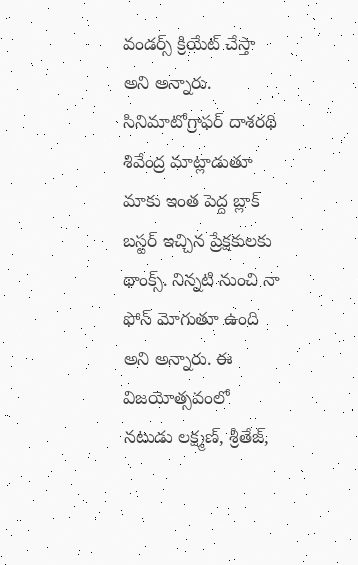వండర్స్ క్రియేట్ చేస్తా అని అన్నారు. సినిమాటోగ్రాఫర్ దాశరథి శివేంద్ర మాట్లాడుతూ మాకు ఇంత పెద్ద బ్లాక్ బస్టర్ ఇచ్చిన ప్రేక్షకులకు థాంక్స్. నిన్నటి నుంచి నా ఫోన్ మోగుతూ ఉంది అని అన్నారు. ఈ విజయోత్సవంలో నటుడు లక్ష్మణ్, శ్రీతేజ్,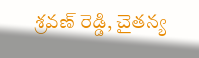శ్రవణ్ రెడ్డి, చైతన్య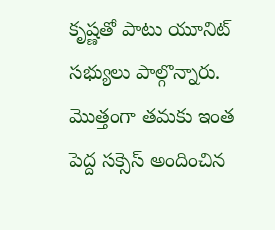కృష్ణతో పాటు యూనిట్ సభ్యులు పాల్గొన్నారు. మొత్తంగా తమకు ఇంత పెద్ద సక్సెస్ అందించిన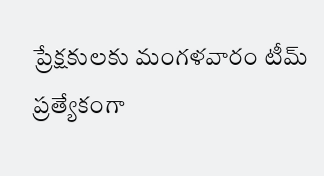ప్రేక్షకులకు మంగళవారం టీమ్ ప్రత్యేకంగా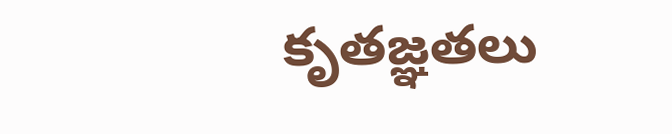కృతజ్ఞతలు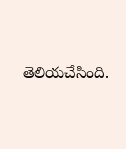తెలియచేసింది.